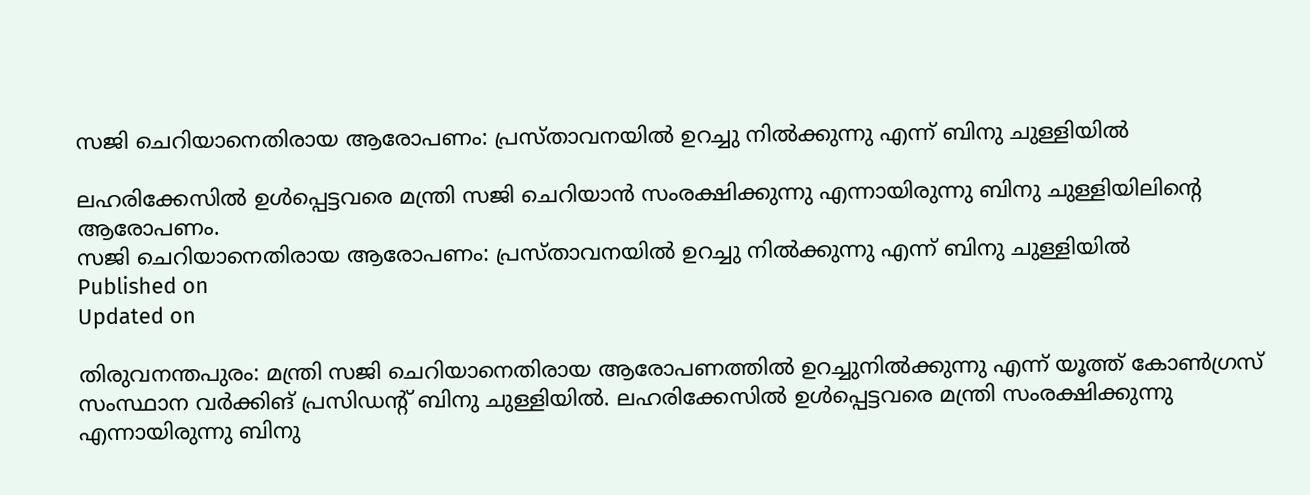സജി ചെറിയാനെതിരായ ആരോപണം: പ്രസ്താവനയിൽ ഉറച്ചു നില്‍ക്കുന്നു എന്ന് ബിനു ചുള്ളിയില്‍

ലഹരിക്കേസില്‍ ഉള്‍പ്പെട്ടവരെ മന്ത്രി സജി ചെറിയാൻ സംരക്ഷിക്കുന്നു എന്നായിരുന്നു ബിനു ചുള്ളിയിലിൻ്റെ ആരോപണം.
സജി ചെറിയാനെതിരായ ആരോപണം: പ്രസ്താവനയിൽ ഉറച്ചു നില്‍ക്കുന്നു എന്ന് ബിനു ചുള്ളിയില്‍
Published on
Updated on

തിരുവനന്തപുരം: മന്ത്രി സജി ചെറിയാനെതിരായ ആരോപണത്തിൽ ഉറച്ചുനിൽക്കുന്നു എന്ന് യൂത്ത് കോണ്‍ഗ്രസ് സംസ്ഥാന വര്‍ക്കിങ് പ്രസിഡൻ്റ് ബിനു ചുള്ളിയിൽ. ലഹരിക്കേസില്‍ ഉള്‍പ്പെട്ടവരെ മന്ത്രി സംരക്ഷിക്കുന്നു എന്നായിരുന്നു ബിനു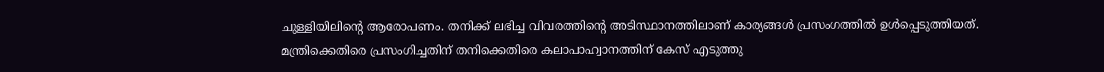ചുള്ളിയിലിൻ്റെ ആരോപണം. തനിക്ക് ലഭിച്ച വിവരത്തിൻ്റെ അടിസ്ഥാനത്തിലാണ് കാര്യങ്ങൾ പ്രസംഗത്തിൽ ഉൾപ്പെടുത്തിയത്. മന്ത്രിക്കെതിരെ പ്രസംഗിച്ചതിന് തനിക്കെതിരെ കലാപാഹ്വാനത്തിന് കേസ് എടുത്തു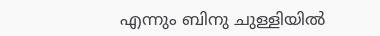എന്നും ബിനു ചുള്ളിയിൽ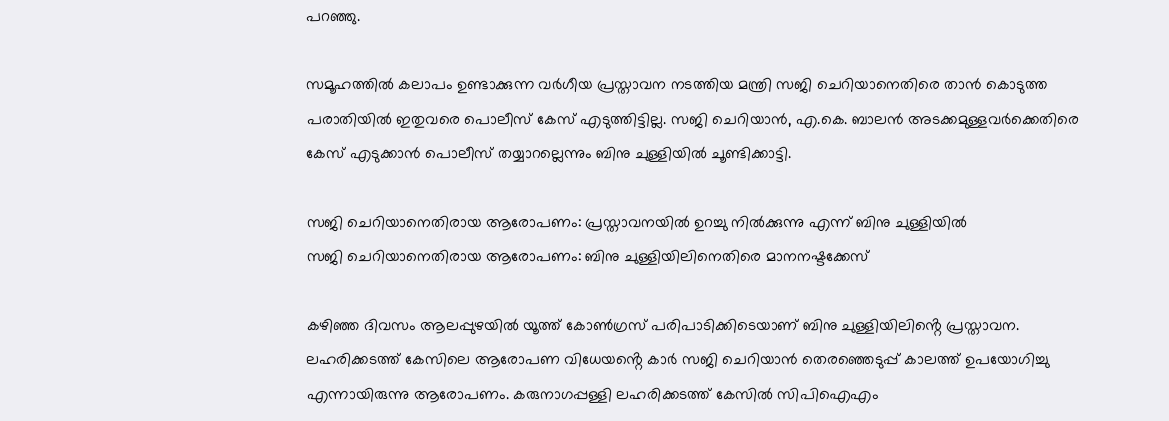പറഞ്ഞു.

സമൂഹത്തിൽ കലാപം ഉണ്ടാക്കുന്ന വർഗീയ പ്രസ്താവന നടത്തിയ മന്ത്രി സജി ചെറിയാനെതിരെ താൻ കൊടുത്ത പരാതിയിൽ ഇതുവരെ പൊലീസ് കേസ് എടുത്തിട്ടില്ല. സജി ചെറിയാൻ, എ.കെ. ബാലൻ അടക്കമുള്ളവർക്കെതിരെ കേസ് എടുക്കാൻ പൊലീസ് തയ്യാറല്ലെന്നും ബിനു ചുള്ളിയിൽ ചൂണ്ടിക്കാട്ടി.

സജി ചെറിയാനെതിരായ ആരോപണം: പ്രസ്താവനയിൽ ഉറച്ചു നില്‍ക്കുന്നു എന്ന് ബിനു ചുള്ളിയില്‍
സജി ചെറിയാനെതിരായ ആരോപണം: ബിനു ചുള്ളിയിലിനെതിരെ മാനനഷ്ടക്കേസ്

കഴിഞ്ഞ ദിവസം ആലപ്പുഴയിൽ യൂത്ത് കോണ്‍ഗ്രസ് പരിപാടിക്കിടെയാണ് ബിനു ചുള്ളിയിലിൻ്റെ പ്രസ്താവന. ലഹരിക്കടത്ത് കേസിലെ ആരോപണ വിധേയൻ്റെ കാർ സജി ചെറിയാൻ തെരഞ്ഞെടുപ്പ് കാലത്ത് ഉപയോഗിച്ചു എന്നായിരുന്നു ആരോപണം. കരുനാഗപ്പള്ളി ലഹരിക്കടത്ത് കേസിൽ സിപിഐഎം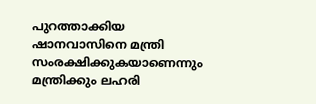പുറത്താക്കിയ ഷാനവാസിനെ മന്ത്രി സംരക്ഷിക്കുകയാണെന്നും മന്ത്രിക്കും ലഹരി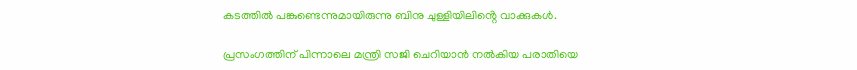കടത്തിൽ പങ്കുണ്ടെന്നുമായിരുന്നു ബിനു ചുള്ളിയിലിൻ്റെ വാക്കുകൾ.

പ്രസംഗത്തിന് പിന്നാലെ മന്ത്രി സജി ചെറിയാൻ നൽകിയ പരാതിയെ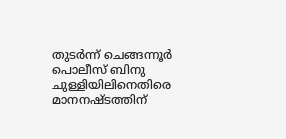തുടർന്ന് ചെങ്ങന്നൂർ പൊലീസ് ബിനു ചുള്ളിയിലിനെതിരെ മാനനഷ്ടത്തിന്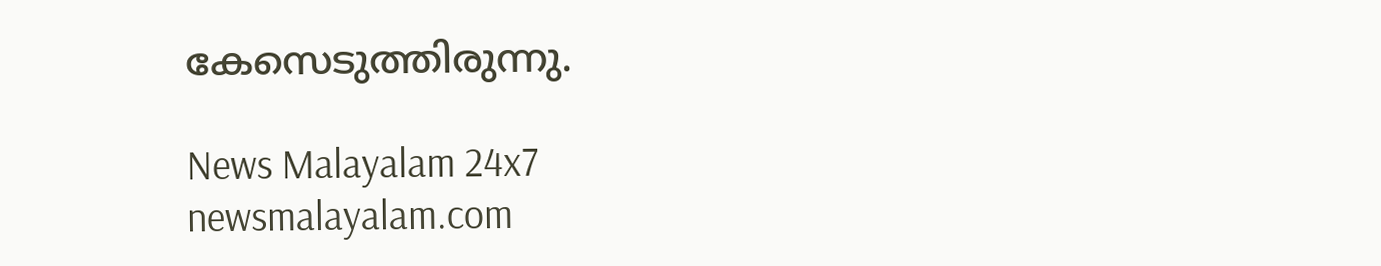കേസെടുത്തിരുന്നു.

News Malayalam 24x7
newsmalayalam.com